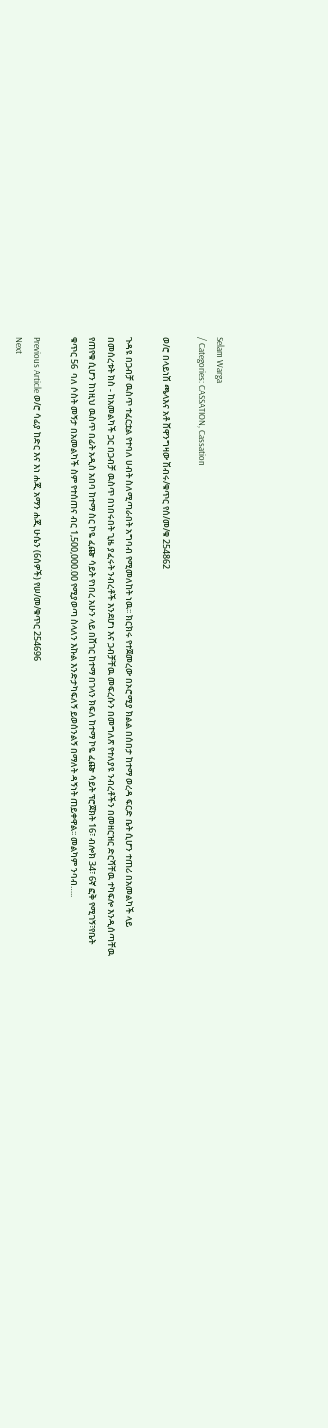Selam Warga
/ Categories: CASSATION, Cassation

ወ/ሮ በላይነሽ ጫላእና አቶ ሸዋንግዛው ሽብሩ/ቁጥር የሰ/መ/ቁ 254862

ጉዳዩ በጋብቻ ዉስጥ ተፈርቷል የተባለ ሀብት ስለሚጣራበት አግባብ የሚመለከት ነዉ፡፡ ክርክሩ የተጀመረው በኦሮሚያ ክልል በሰበታ ከተማ ወረዳ ፍርድ ቤት ሲሆን ተጠሪ በአመልካች ላይ በመሰረቱት ክስ - ከአመልካች ጋር በጋብቻ ዉስጥ በነበሩበት ጊዜ ያፈሩት ንብረቶች እንደሆነ እና ጋብቻቸዉ መፍረሱን በመግለጽ የተለያዩ ንብረቶችን በመዘርዝር ድርሻቸዉ ተካፍሎ እንዲሰጣቸዉ የጠየቁ ሲሆን ከነዚህ ዉስጥ በፊት አዲስ አበባ ከተማ ስር ኮዬ ፈጬ ሳይት የነበረ አሁን ላይ በሸገር ከተማ በገላን ክፍለ ከተማ ኮዬ ፈጬ ሳይት ፕሮጀክት 16፣ ብሎክ 34፣ 6ኛ ፎቅ የሚገኝ፣የቤት ቁጥር 56  ባለ ሶስት መኝታ በአመልካች ስም የተሰጠና ብር 1,500,000.00 የሚያወጣ ስላለን እኩል እንድታካፍለኝ ይወሰንልኝ በማለት ዳኝነት ጠይቀዋል፡፡ መልካም ንባብ…..

Previous Article ወ/ሮ ሳፊያ ከድር እና እነ ሐጂ አማን ሐጂ ሁሴን (6ሰዎች) የሠ/መ/ቁጥር 254696
Next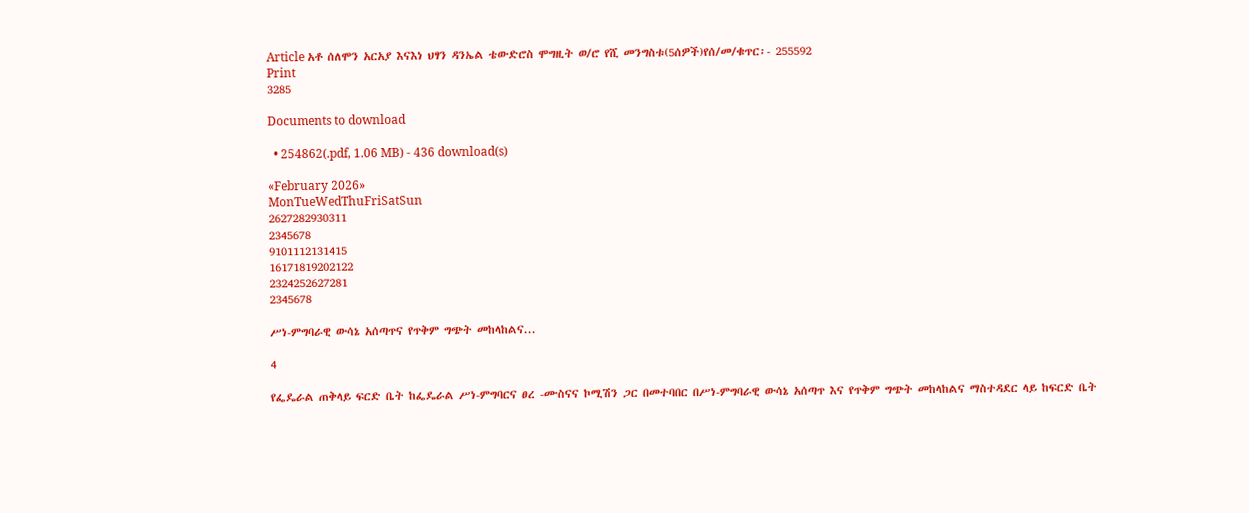Article አቶ ሰለሞን አርአያ እናእነ ህፃን ዳንኤል ቴውድሮስ ሞግዚት ወ/ሮ የሺ መንግስቱ(5ሰዎች)የሰ/መ/ቁጥር፡- 255592
Print
3285

Documents to download

  • 254862(.pdf, 1.06 MB) - 436 download(s)

«February 2026»
MonTueWedThuFriSatSun
2627282930311
2345678
9101112131415
16171819202122
2324252627281
2345678

ሥነ-ምግባራዊ ውሳኔ አሰጣጥና የጥቅም ግጭት መከላከልና...

4

የፌዴራል ጠቅላይ ፍርድ ቤት ከፌዴራል ሥነ-ምግባርና ፀረ -ሙስናና ኮሚሽን ጋር በመተባበር በሥነ-ምግባራዊ ውሳኔ አሰጣጥ እና የጥቅም ግጭት መከላከልና ማስተዳደር ላይ ከፍርድ ቤት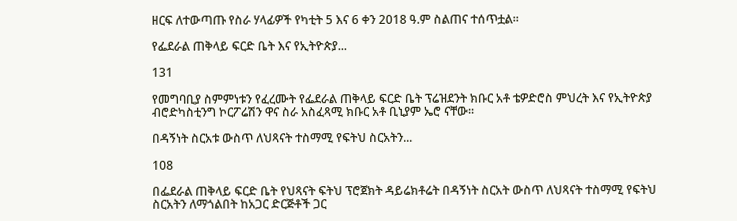ዘርፍ ለተውጣጡ የስራ ሃላፊዎች የካቲት 5 እና 6 ቀን 2018 ዓ.ም ስልጠና ተሰጥቷል፡፡

የፌደራል ጠቅላይ ፍርድ ቤት እና የኢትዮጵያ...

131

የመግባቢያ ስምምነቱን የፈረሙት የፌደራል ጠቅላይ ፍርድ ቤት ፕሬዝደንት ክቡር አቶ ቴዎድሮስ ምህረት እና የኢትዮጵያ ብሮድካስቲንግ ኮርፖሬሽን ዋና ስራ አስፈጻሚ ክቡር አቶ ቢኒያም ኤሮ ናቸው፡፡

በዳኝነት ስርአቱ ውስጥ ለህጻናት ተስማሚ የፍትህ ስርአትን...

108

በፌደራል ጠቅላይ ፍርድ ቤት የህጻናት ፍትህ ፕሮጀክት ዳይሬክቶሬት በዳኝነት ስርአት ውስጥ ለህጻናት ተስማሚ የፍትህ ስርአትን ለማጎልበት ከአጋር ድርጅቶች ጋር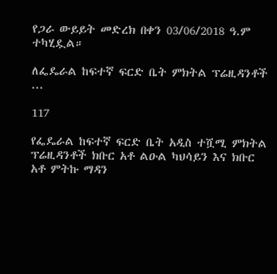የጋራ ውይይት መድረክ በቀን 03/06/2018 ዓ.ም ተካሂዷል።

ለፌዴራል ከፍተኛ ፍርድ ቤት ምክትል ፕሬዚዳንቶች ...

117

የፌዴራል ከፍተኛ ፍርድ ቤት አዲስ ተሿሚ ምክትል ፕሬዚዳንቶች ክቡር አቶ ልዑል ካህሳይን እና ክቡር አቶ ምትኩ ማዳን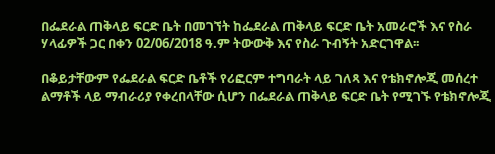በፌደራል ጠቅላይ ፍርድ ቤት በመገኘት ከፌደራል ጠቅላይ ፍርድ ቤት አመራሮች እና የስራ ሃላፊዎች ጋር በቀን 02/06/2018 ዓ.ም ትውውቅ እና የስራ ጉብኝት አድርገዋል፡፡

በቆይታቸውም የፌደራል ፍርድ ቤቶች የሪፎርም ተግባራት ላይ ገለጻ እና የቴክኖሎጂ መሰረተ ልማቶች ላይ ማብራሪያ የቀረበላቸው ሲሆን በፌደራል ጠቅላይ ፍርድ ቤት የሚገኙ የቴክኖሎጂ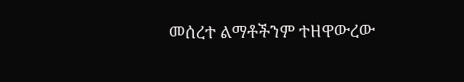መሰረተ ልማቶችንም ተዘዋውረው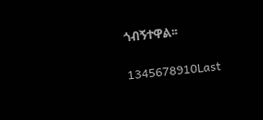ጎብኝተዋል፡፡

1345678910Last